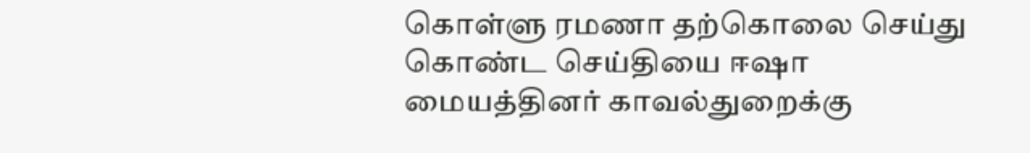கொள்ளு ரமணா தற்கொலை செய்து கொண்ட செய்தியை ஈஷா மையத்தினர் காவல்துறைக்கு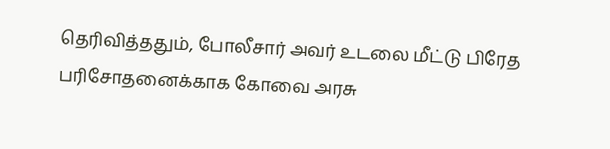தெரிவித்ததும், போலீசார் அவர் உடலை மீட்டு பிரேத பரிசோதனைக்காக கோவை அரசு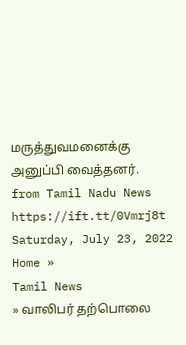மருத்துவமனைக்கு அனுப்பி வைத்தனர்.
from Tamil Nadu News https://ift.tt/0Vmrj8t
Saturday, July 23, 2022
Home »
Tamil News
» வாலிபர் தற்பொலை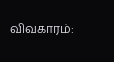விவகாரம்: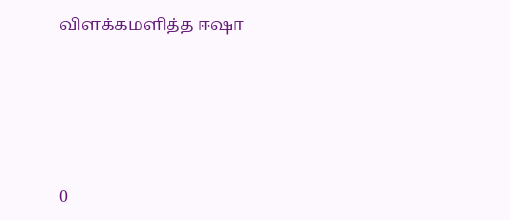விளக்கமளித்த ஈஷா







0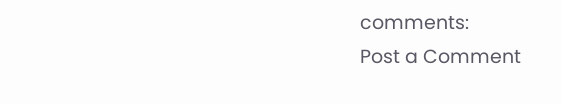comments:
Post a Comment